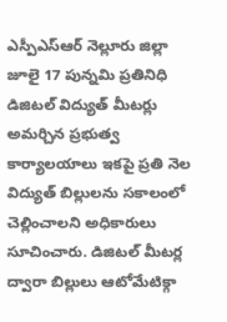ఎస్పీఎస్ఆర్ నెల్లూరు జిల్లా జూలై 17 పున్నమి ప్రతినిధి
డిజిటల్ విద్యుత్ మీటర్లు అమర్చిన ప్రభుత్వ కార్యాలయాలు ఇకపై ప్రతి నెల విద్యుత్ బిల్లులను సకాలంలో చెల్లించాలని అధికారులు సూచించారు. డిజిటల్ మీటర్ల ద్వారా బిల్లులు ఆటోమేటిక్గా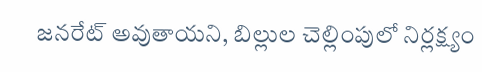జనరేట్ అవుతాయని, బిల్లుల చెల్లింపులో నిర్లక్ష్యం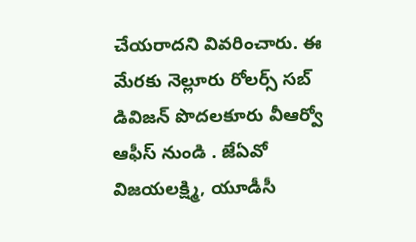చేయరాదని వివరించారు. ఈ మేరకు నెల్లూరు రోలర్స్ సబ్ డివిజన్ పొదలకూరు వీఆర్వో ఆఫీస్ నుండి . జేఏవో విజయలక్ష్మి, యూడీసీ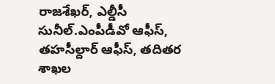రాజశేఖర్, ఎల్డీసీ సునీల్.ఎంపీడీవో ఆఫీస్, తహసీల్దార్ ఆఫీస్, తదితర శాఖల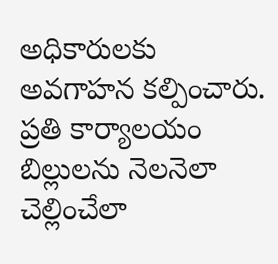అధికారులకు అవగాహన కల్పించారు. ప్రతి కార్యాలయం బిల్లులను నెలనెలా చెల్లించేలా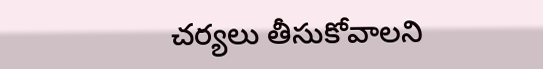చర్యలు తీసుకోవాలని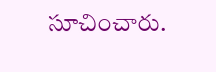సూచించారు.